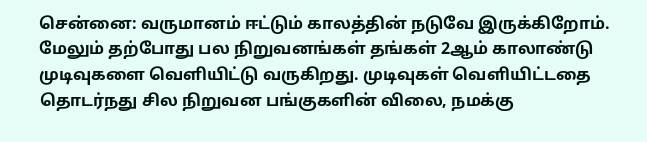சென்னை: வருமானம் ஈட்டும் காலத்தின் நடுவே இருக்கிறோம். மேலும் தற்போது பல நிறுவனங்கள் தங்கள் 2ஆம் காலாண்டு முடிவுகளை வெளியிட்டு வருகிறது. முடிவுகள் வெளியிட்டதை தொடர்நது சில நிறுவன பங்குகளின் விலை, நமக்கு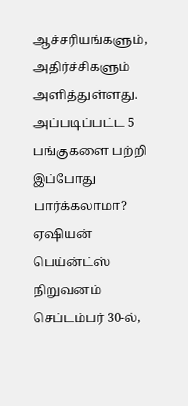ஆச்சரியங்களும், அதிர்ச்சிகளும் அளித்துள்ளது. அப்படிப்பட்ட 5 பங்குகளை பற்றி இப்போது பார்க்கலாமா?
ஏஷியன் பெய்ன்ட்ஸ் நிறுவனம் செப்டம்பர் 30-ல்,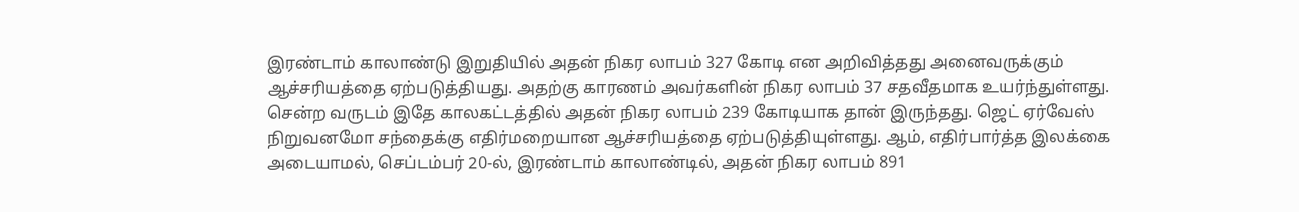இரண்டாம் காலாண்டு இறுதியில் அதன் நிகர லாபம் 327 கோடி என அறிவித்தது அனைவருக்கும் ஆச்சரியத்தை ஏற்படுத்தியது. அதற்கு காரணம் அவர்களின் நிகர லாபம் 37 சதவீதமாக உயர்ந்துள்ளது. சென்ற வருடம் இதே காலகட்டத்தில் அதன் நிகர லாபம் 239 கோடியாக தான் இருந்தது. ஜெட் ஏர்வேஸ் நிறுவனமோ சந்தைக்கு எதிர்மறையான ஆச்சரியத்தை ஏற்படுத்தியுள்ளது. ஆம், எதிர்பார்த்த இலக்கை அடையாமல், செப்டம்பர் 20-ல், இரண்டாம் காலாண்டில், அதன் நிகர லாபம் 891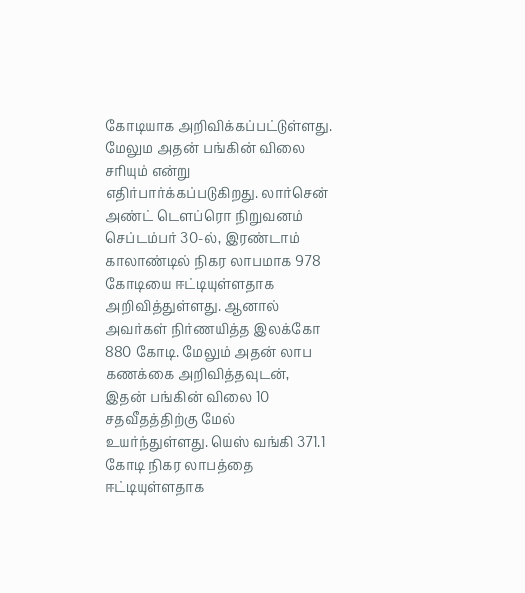கோடியாக அறிவிக்கப்பட்டுள்ளது. மேலும அதன் பங்கின் விலை சரியும் என்று எதிர்பார்க்கப்படுகிறது. லார்சென் அண்ட் டௌப்ரொ நிறுவனம் செப்டம்பர் 30-ல், இரண்டாம் காலாண்டில் நிகர லாபமாக 978 கோடியை ஈட்டியுள்ளதாக அறிவித்துள்ளது. ஆனால் அவர்கள் நிர்ணயித்த இலக்கோ 880 கோடி. மேலும் அதன் லாப கணக்கை அறிவித்தவுடன், இதன் பங்கின் விலை 10 சதவீதத்திற்கு மேல் உயர்ந்துள்ளது. யெஸ் வங்கி 371.1 கோடி நிகர லாபத்தை ஈட்டியுள்ளதாக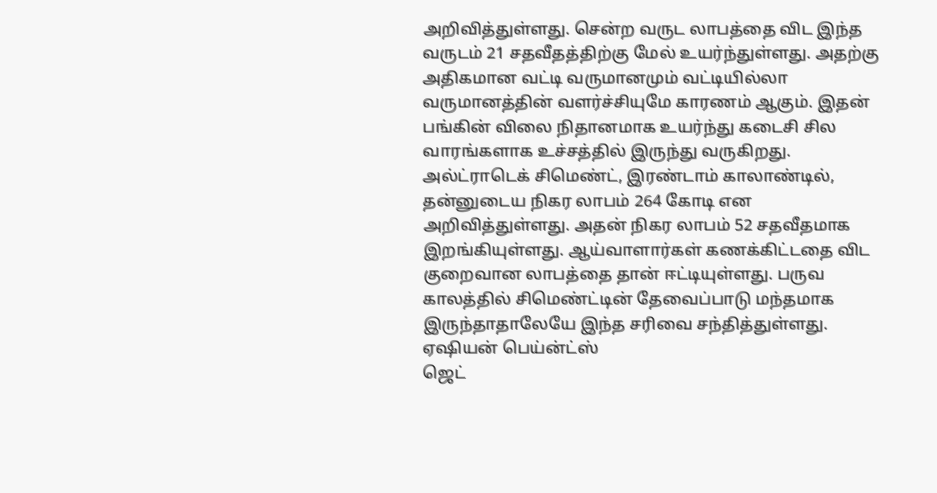அறிவித்துள்ளது. சென்ற வருட லாபத்தை விட இந்த வருடம் 21 சதவீதத்திற்கு மேல் உயர்ந்துள்ளது. அதற்கு அதிகமான வட்டி வருமானமும் வட்டியில்லா வருமானத்தின் வளர்ச்சியுமே காரணம் ஆகும். இதன் பங்கின் விலை நிதானமாக உயர்ந்து கடைசி சில வாரங்களாக உச்சத்தில் இருந்து வருகிறது. அல்ட்ராடெக் சிமெண்ட், இரண்டாம் காலாண்டில், தன்னுடைய நிகர லாபம் 264 கோடி என அறிவித்துள்ளது. அதன் நிகர லாபம் 52 சதவீதமாக இறங்கியுள்ளது. ஆய்வாளார்கள் கணக்கிட்டதை விட குறைவான லாபத்தை தான் ஈட்டியுள்ளது. பருவ காலத்தில் சிமெண்ட்டின் தேவைப்பாடு மந்தமாக இருந்தாதாலேயே இந்த சரிவை சந்தித்துள்ளது.
ஏஷியன் பெய்ன்ட்ஸ்
ஜெட்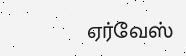ஏர்வேஸ்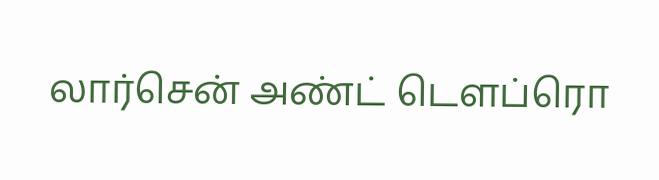லார்சென் அண்ட் டௌப்ரொ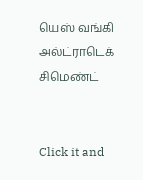யெஸ் வங்கி
அல்ட்ராடெக் சிமெண்ட்


Click it and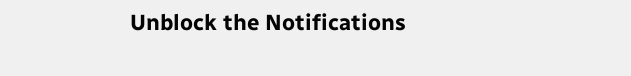Unblock the Notifications